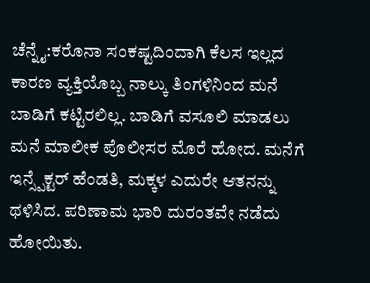ಚೆನ್ನೈ:ಕರೊನಾ ಸಂಕಷ್ಟದಿಂದಾಗಿ ಕೆಲಸ ಇಲ್ಲದ ಕಾರಣ ವ್ಯಕ್ತಿಯೊಬ್ಬ ನಾಲ್ಕು ತಿಂಗಳಿನಿಂದ ಮನೆ ಬಾಡಿಗೆ ಕಟ್ಟಿರಲಿಲ್ಲ. ಬಾಡಿಗೆ ವಸೂಲಿ ಮಾಡಲು ಮನೆ ಮಾಲೀಕ ಪೊಲೀಸರ ಮೊರೆ ಹೋದ. ಮನೆಗೆ ಇನ್ಸ್ಪೆಕ್ಟರ್ ಹೆಂಡತಿ, ಮಕ್ಕಳ ಎದುರೇ ಆತನನ್ನು ಥಳಿಸಿದ. ಪರಿಣಾಮ ಭಾರಿ ದುರಂತವೇ ನಡೆದು ಹೋಯಿತು.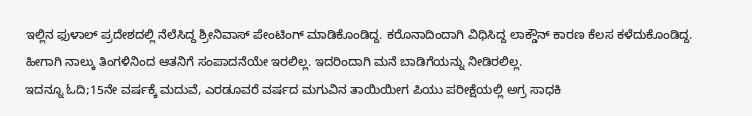ಇಲ್ಲಿನ ಫುಳಾಲ್ ಪ್ರದೇಶದಲ್ಲಿ ನೆಲೆಸಿದ್ದ ಶ್ರೀನಿವಾಸ್ ಪೇಂಟಿಂಗ್ ಮಾಡಿಕೊಂಡಿದ್ದ. ಕರೊನಾದಿಂದಾಗಿ ವಿಧಿಸಿದ್ದ ಲಾಕ್ಡೌನ್ ಕಾರಣ ಕೆಲಸ ಕಳೆದುಕೊಂಡಿದ್ದ. ಹೀಗಾಗಿ ನಾಲ್ಕು ತಿಂಗಳಿನಿಂದ ಆತನಿಗೆ ಸಂಪಾದನೆಯೇ ಇರಲಿಲ್ಲ. ಇದರಿಂದಾಗಿ ಮನೆ ಬಾಡಿಗೆಯನ್ನು ನೀಡಿರಲಿಲ್ಲ.
ಇದನ್ನೂ ಓದಿ;15ನೇ ವರ್ಷಕ್ಕೆ ಮದುವೆ, ಎರಡೂವರೆ ವರ್ಷದ ಮಗುವಿನ ತಾಯಿಯೀಗ ಪಿಯು ಪರೀಕ್ಷೆಯಲ್ಲಿ ಅಗ್ರ ಸಾಧಕಿ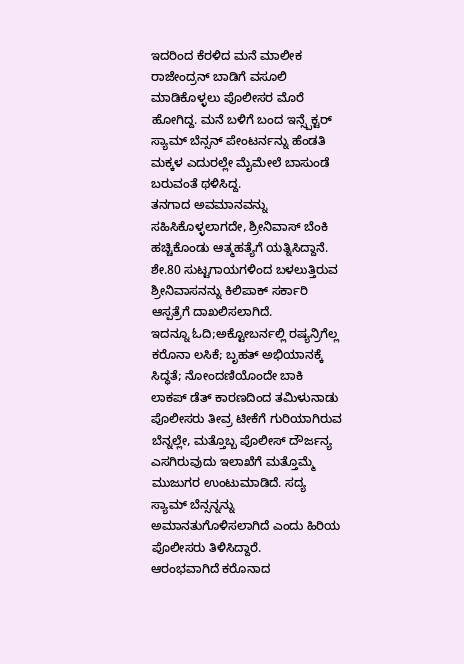ಇದರಿಂದ ಕೆರಳಿದ ಮನೆ ಮಾಲೀಕ ರಾಜೇಂದ್ರನ್ ಬಾಡಿಗೆ ವಸೂಲಿ ಮಾಡಿಕೊಳ್ಳಲು ಪೊಲೀಸರ ಮೊರೆ ಹೋಗಿದ್ದ. ಮನೆ ಬಳಿಗೆ ಬಂದ ಇನ್ಸ್ಪೆಕ್ಟರ್ ಸ್ಯಾಮ್ ಬೆನ್ಸನ್ ಪೇಂಟರ್ನನ್ನು ಹೆಂಡತಿ ಮಕ್ಕಳ ಎದುರಲ್ಲೇ ಮೈಮೇಲೆ ಬಾಸುಂಡೆ ಬರುವಂತೆ ಥಳಿಸಿದ್ದ.
ತನಗಾದ ಅವಮಾನವನ್ನು ಸಹಿಸಿಕೊಳ್ಳಲಾಗದೇ, ಶ್ರೀನಿವಾಸ್ ಬೆಂಕಿ ಹಚ್ಚಿಕೊಂಡು ಆತ್ಮಹತ್ಯೆಗೆ ಯತ್ನಿಸಿದ್ದಾನೆ. ಶೇ.80 ಸುಟ್ಟಗಾಯಗಳಿಂದ ಬಳಲುತ್ತಿರುವ ಶ್ರೀನಿವಾಸನನ್ನು ಕಿಲಿಪಾಕ್ ಸರ್ಕಾರಿ ಆಸ್ಪತ್ರೆಗೆ ದಾಖಲಿಸಲಾಗಿದೆ.
ಇದನ್ನೂ ಓದಿ;ಅಕ್ಟೋಬರ್ನಲ್ಲಿ ರಷ್ಯನ್ರಿಗೆಲ್ಲ ಕರೊನಾ ಲಸಿಕೆ; ಬೃಹತ್ ಅಭಿಯಾನಕ್ಕೆ ಸಿದ್ಧತೆ; ನೋಂದಣಿಯೊಂದೇ ಬಾಕಿ
ಲಾಕಪ್ ಡೆತ್ ಕಾರಣದಿಂದ ತಮಿಳುನಾಡು ಪೊಲೀಸರು ತೀವ್ರ ಟೀಕೆಗೆ ಗುರಿಯಾಗಿರುವ ಬೆನ್ನಲ್ಲೇ, ಮತ್ತೊಬ್ಬ ಪೊಲೀಸ್ ದೌರ್ಜನ್ಯ ಎಸಗಿರುವುದು ಇಲಾಖೆಗೆ ಮತ್ತೊಮ್ಮೆ ಮುಜುಗರ ಉಂಟುಮಾಡಿದೆ. ಸದ್ಯ ಸ್ಯಾಮ್ ಬೆನ್ಸನ್ನನ್ನು ಅಮಾನತುಗೊಳಿಸಲಾಗಿದೆ ಎಂದು ಹಿರಿಯ ಪೊಲೀಸರು ತಿಳಿಸಿದ್ದಾರೆ.
ಆರಂಭವಾಗಿದೆ ಕರೊನಾದ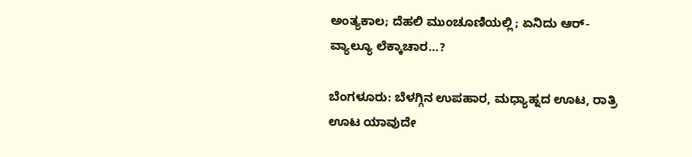ಅಂತ್ಯಕಾಲ; ದೆಹಲಿ ಮುಂಚೂಣಿಯಲ್ಲಿ; ಏನಿದು ಆರ್-ವ್ಯಾಲ್ಯೂ ಲೆಕ್ಕಾಚಾರ…?

ಬೆಂಗಳೂರು: ಬೆಳಗ್ಗಿನ ಉಪಹಾರ, ಮಧ್ಯಾಹ್ನದ ಊಟ, ರಾತ್ರಿ ಊಟ ಯಾವುದೇ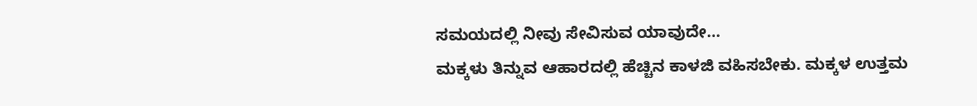ಸಮಯದಲ್ಲಿ ನೀವು ಸೇವಿಸುವ ಯಾವುದೇ…
ಮಕ್ಕಳು ತಿನ್ನುವ ಆಹಾರದಲ್ಲಿ ಹೆಚ್ಚಿನ ಕಾಳಜಿ ವಹಿಸಬೇಕು. ಮಕ್ಕಳ ಉತ್ತಮ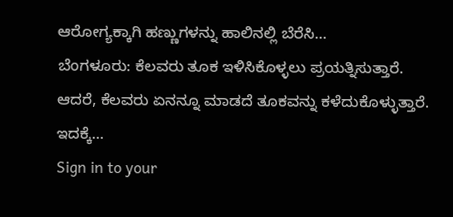ಆರೋಗ್ಯಕ್ಕಾಗಿ ಹಣ್ಣುಗಳನ್ನು ಹಾಲಿನಲ್ಲಿ ಬೆರೆಸಿ…
ಬೆಂಗಳೂರು: ಕೆಲವರು ತೂಕ ಇಳಿಸಿಕೊಳ್ಳಲು ಪ್ರಯತ್ನಿಸುತ್ತಾರೆ. ಆದರೆ, ಕೆಲವರು ಏನನ್ನೂ ಮಾಡದೆ ತೂಕವನ್ನು ಕಳೆದುಕೊಳ್ಳುತ್ತಾರೆ. ಇದಕ್ಕೆ…
Sign in to your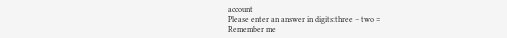account
Please enter an answer in digits:three − two =
Remember me